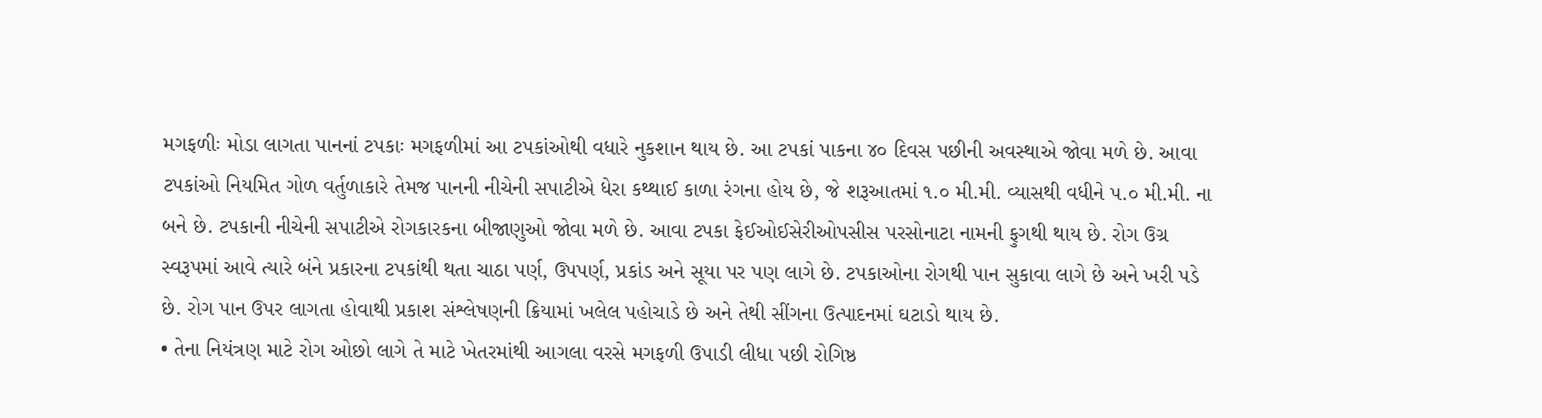મગફળીઃ મોડા લાગતા પાનનાં ટપકાઃ મગફળીમાં આ ટપકાંઓથી વધારે નુકશાન થાય છે. આ ટપકાં પાકના ૪૦ દિવસ પછીની અવસ્થાએ જોવા મળે છે. આવા ટપકાંઓ નિયમિત ગોળ વર્તુળાકારે તેમજ પાનની નીચેની સપાટીએ ધેરા કથ્થાઈ કાળા રંગના હોય છે, જે શરૂઆતમાં ૧.૦ મી.મી. વ્યાસથી વધીને પ.૦ મી.મી. ના બને છે. ટપકાની નીચેની સપાટીએ રોગકારકના બીજાણુઓ જોવા મળે છે. આવા ટપકા ફેઈઓઈસેરીઓપસીસ પરસોનાટા નામની ફુગથી થાય છે. રોગ ઉગ્ર સ્વરૂપમાં આવે ત્યારે બંને પ્રકારના ટપકાંથી થતા ચાઠા પર્ણ, ઉપપર્ણ, પ્રકાંડ અને સૂયા પર પણ લાગે છે. ટપકાઓના રોગથી પાન સુકાવા લાગે છે અને ખરી પડે છે. રોગ પાન ઉપર લાગતા હોવાથી પ્રકાશ સંશ્લેષણની ક્રિયામાં ખલેલ પહોચાડે છે અને તેથી સીંગના ઉત્પાદનમાં ઘટાડો થાય છે.
• તેના નિયંત્રણ માટે રોગ ઓછો લાગે તે માટે ખેતરમાંથી આગલા વરસે મગફળી ઉપાડી લીધા પછી રોગિષ્ઠ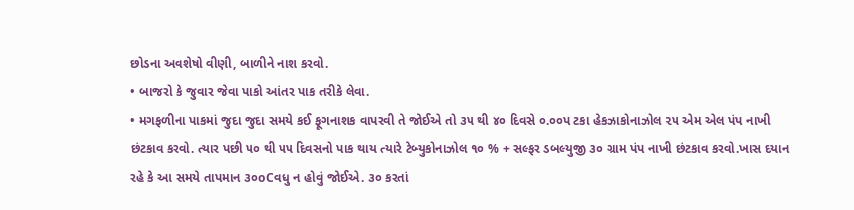છોડના અવશેષો વીણી, બાળીને નાશ કરવો.
• બાજરો કે જુવાર જેવા પાકો આંતર પાક તરીકે લેવા.
• મગફળીના પાકમાં જુદા જુદા સમયે કઈ ફૂગનાશક વાપરવી તે જોઈએ તો ૩૫ થી ૪૦ દિવસે ૦.૦૦પ ટકા હેકઝાકોનાઝોલ ૨૫ એમ એલ પંપ નાખી છંટકાવ કરવો. ત્યાર પછી ૫૦ થી ૫૫ દિવસનો પાક થાય ત્યારે ટેબ્યુકોનાઝોલ ૧૦ % + સલ્ફર ડબલ્યુજી ૩૦ ગ્રામ પંપ નાખી છંટકાવ કરવો.ખાસ દયાન રહે કે આ સમયે તાપમાન ૩૦oCવધુ ન હોવું જોઈએ. ૩૦ કરતાં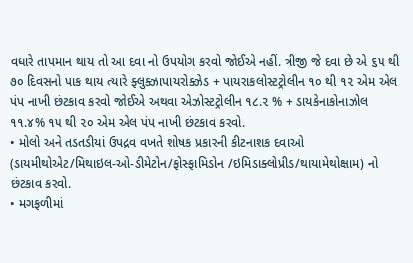વધારે તાપમાન થાય તો આ દવા નો ઉપયોગ કરવો જોઈએ નહીં. ત્રીજી જે દવા છે એ ૬૫ થી ૭૦ દિવસનો પાક થાય ત્યારે ફ્લુક્ઝાપાયરોક્ઝેડ + પાયરાકલોસ્ટટ્રોલીન ૧૦ થી ૧૨ એમ એલ પંપ નાખી છંટકાવ કરવો જોઈએ અથવા એઝોસ્ટટ્રોલીન ૧૮.૨ % + ડાયકેનાકોનાઝોલ ૧૧.૪% ૧૫ થી ૨૦ એમ એલ પંપ નાખી છંટકાવ કરવો.
• મોલો અને તડતડીયાં ઉપદ્રવ વખતે શોષક પ્રકારની કીટનાશક દવાઓ
(ડાયમીથોએટ/મિથાઇલ-ઓ-ડીમેટોન/ફોસ્ફામિડોન /ઇમિડાક્લોપ્રીડ/થાયામેથોક્ષામ) નો છંટકાવ કરવો.
• મગફળીમાં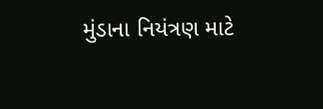મુંડાના નિયંત્રણ માટે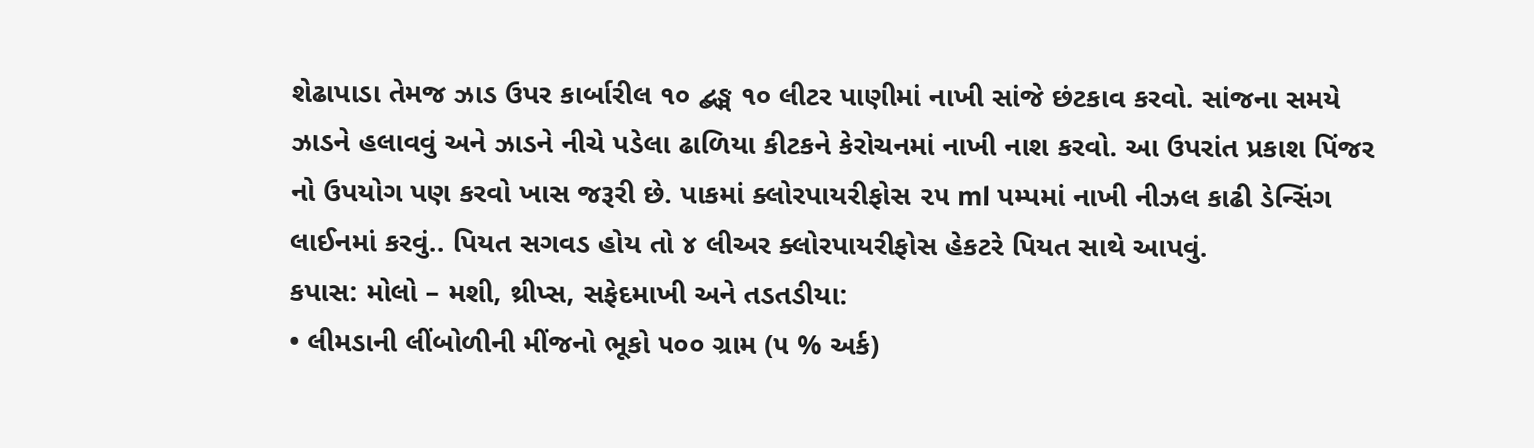શેઢાપાડા તેમજ ઝાડ ઉપર કાર્બારીલ ૧૦ દ્બઙ્મ ૧૦ લીટર પાણીમાં નાખી સાંજે છંટકાવ કરવો. સાંજના સમયે ઝાડને હલાવવું અને ઝાડને નીચે પડેલા ઢાળિયા કીટકને કેરોચનમાં નાખી નાશ કરવો. આ ઉપરાંત પ્રકાશ પિંજર નો ઉપયોગ પણ કરવો ખાસ જરૂરી છે. પાકમાં ક્લોરપાયરીફોસ ૨૫ ml પમ્પમાં નાખી નીઝલ કાઢી ડેન્સિંગ લાઈનમાં કરવું.. પિયત સગવડ હોય તો ૪ લીઅર ક્લોરપાયરીફોસ હેકટરે પિયત સાથે આપવું.
કપાસ: મોલો – મશી, થ્રીપ્સ, સફેદમાખી અને તડતડીયા:
• લીમડાની લીંબોળીની મીંજનો ભૂકો ૫૦૦ ગ્રામ (૫ % અર્ક)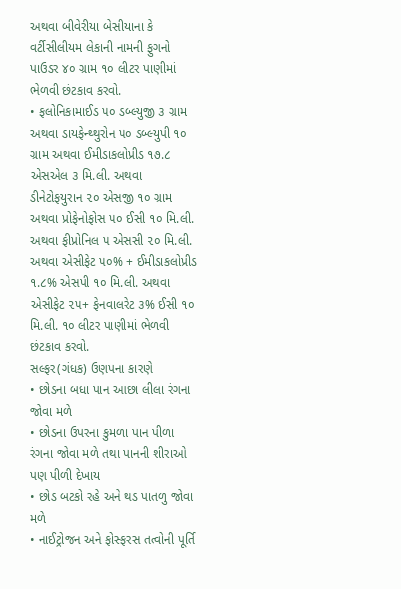અથવા બીવેરીયા બેસીયાના કે વર્ટીસીલીયમ લેકાની નામની ફુગનો પાઉડર ૪૦ ગ્રામ ૧૦ લીટર પાણીમાં ભેળવી છંટકાવ કરવો.
• ફલોનિકામાઈડ ૫૦ ડબ્લ્યુજી ૩ ગ્રામ અથવા ડાયફેન્થ્થુરોન ૫૦ ડબ્લ્યુપી ૧૦ ગ્રામ અથવા ઈમીડાકલોપ્રીડ ૧૭.૮ એસએલ ૩ મિ.લી. અથવા ડીનેટોફયુરાન ૨૦ એસજી ૧૦ ગ્રામ અથવા પ્રોફેનોફોસ ૫૦ ઈસી ૧૦ મિ.લી. અથવા ફીપ્રોનિલ ૫ એસસી ૨૦ મિ.લી. અથવા એસીફેટ ૫૦% + ઈમીડાકલોપ્રીડ ૧.૮% એસપી ૧૦ મિ.લી. અથવા એસીફેટ ૨૫+ ફેનવાલરેટ ૩% ઈસી ૧૦ મિ.લી. ૧૦ લીટર પાણીમાં ભેળવી છંટકાવ કરવો.
સલ્ફર(ગંધક) ઉણપના કારણે
• છોડના બધા પાન આછા લીલા રંગના જોવા મળે
• છોડના ઉપરના કુમળા પાન પીળા રંગના જોવા મળે તથા પાનની શીરાઓ પણ પીળી દેખાય
• છોડ બટકો રહે અને થડ પાતળુ જોવા મળે
• નાઈટ્રોજન અને ફોસ્ફરસ તત્વોની પૂર્તિ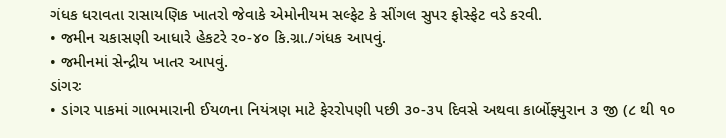ગંધક ધરાવતા રાસાયણિક ખાતરો જેવાકે એમોનીયમ સલ્ફેટ કે સીંગલ સુપર ફોસ્ફેટ વડે કરવી.
• જમીન ચકાસણી આધારે હેકટરે ર૦-૪૦ કિ.ગ્રા./ગંધક આપવું.
• જમીનમાં સેન્દ્રીય ખાતર આપવું.
ડાંગરઃ
• ડાંગર પાકમાં ગાભમારાની ઈયળના નિયંત્રણ માટે ફેરરોપણી પછી ૩૦-૩૫ દિવસે અથવા કાર્બોફ્યુરાન ૩ જી (૮ થી ૧૦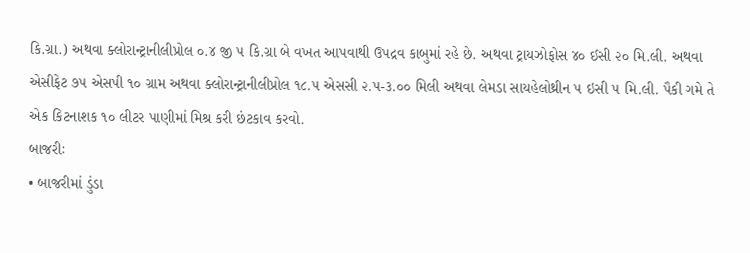કિ.ગ્રા.) અથવા ક્લોરાન્ટ્રાનીલીપ્રોલ ૦.૪ જી ૫ કિ.ગ્રા બે વખત આપવાથી ઉપદ્રવ કાબુમાં રહે છે. અથવા ટ્રાયઝોફોસ ૪૦ ઈસી ૨૦ મિ.લી. અથવા એસીફેટ ૭૫ એસપી ૧૦ ગ્રામ અથવા ક્લોરાન્ટ્રાનીલીપ્રોલ ૧૮.૫ એસસી ૨.૫-૩.૦૦ મિલી અથવા લેમડા સાયહેલોથ્રીન ૫ ઇસી ૫ મિ.લી. પૈકી ગમે તે એક કિટનાશક ૧૦ લીટર પાણીમાં મિશ્ર કરી છંટકાવ કરવો.
બાજરીઃ
• બાજરીમાં ડુંડા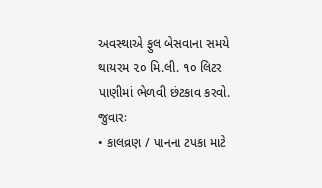અવસ્થાએ ફુલ બેસવાના સમયે થાયરમ ૨૦ મિ.લી. ૧૦ લિટર પાણીમાં ભેળવી છંટકાવ કરવો.
જુવારઃ
• કાલવ્રણ / પાનના ટપકા માટે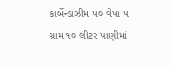કાર્બેન્ડાઝીમ ૫૦ વેપા ૫ ગ્રામ ૧૦ લીટર પાણીમાં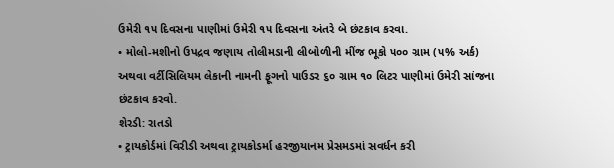ઉમેરી ૧૫ દિવસના પાણીમાં ઉમેરી ૧૫ દિવસના અંતરે બે છંટકાવ કરવા.
• મોલો-મશીનો ઉપદ્રવ જણાય તોલીમડાની લીબોળીની મીંજ ભૂકો ૫૦૦ ગ્રામ (૫% અર્ક) અથવા વર્ટીસિલિયમ લેકાની નામની ફૂગનો પાઉડર ૬૦ ગ્રામ ૧૦ લિટર પાણીમાં ઉમેરી સાંજના છંટકાવ કરવો.
શેરડી: રાતડો
• ટ્રાયકોર્ડમાં વિરીડી અથવા ટ્રાયકોડર્મા હરજીયાનમ પ્રેસમડમાં સવર્ધન કરી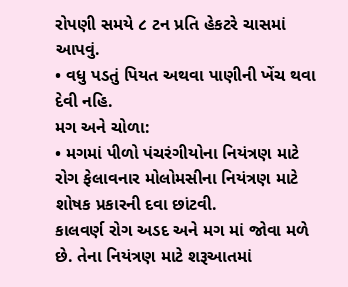રોપણી સમયે ૮ ટન પ્રતિ હેકટરે ચાસમાં આપવું.
• વધુ પડતું પિયત અથવા પાણીની ખેંચ થવા દેવી નહિ.
મગ અને ચોળા:
• મગમાં પીળો પંચરંગીયોના નિયંત્રણ માટે રોગ ફેલાવનાર મોલોમસીના નિયંત્રણ માટે શોષક પ્રકારની દવા છાંટવી.
કાલવર્ણ રોગ અડદ અને મગ માં જોવા મળે છે. તેના નિયંત્રણ માટે શરૂઆતમાં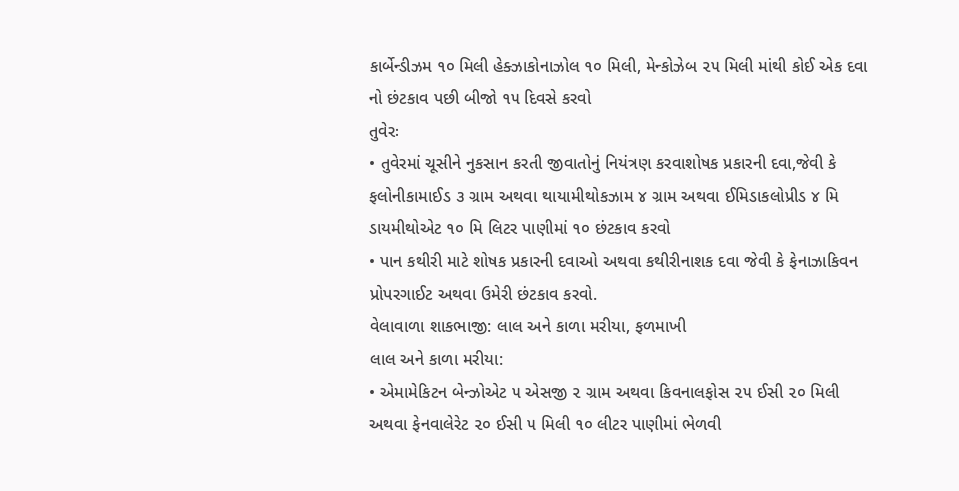કાર્બેન્ડીઝમ ૧૦ મિલી હેક્ઝાકોનાઝોલ ૧૦ મિલી, મેન્કોઝેબ ૨૫ મિલી માંથી કોઈ એક દવા નો છંટકાવ પછી બીજો ૧૫ દિવસે કરવો
તુવેરઃ
• તુવેરમાં ચૂસીને નુકસાન કરતી જીવાતોનું નિયંત્રણ કરવાશોષક પ્રકારની દવા,જેવી કે ફલોનીકામાઈડ ૩ ગ્રામ અથવા થાયામીથોકઝામ ૪ ગ્રામ અથવા ઈમિડાકલોપ્રીડ ૪ મિ ડાયમીથોએટ ૧૦ મિ લિટર પાણીમાં ૧૦ છંટકાવ કરવો
• પાન કથીરી માટે શોષક પ્રકારની દવાઓ અથવા કથીરીનાશક દવા જેવી કે ફેનાઝાકિવન પ્રોપરગાઈટ અથવા ઉમેરી છંટકાવ કરવો.
વેલાવાળા શાકભાજી: લાલ અને કાળા મરીયા, ફળમાખી
લાલ અને કાળા મરીયા:
• એમામેકિટન બેન્ઝોએટ ૫ એસજી ૨ ગ્રામ અથવા કિવનાલફોસ ૨૫ ઈસી ૨૦ મિલી અથવા ફેનવાલેરેટ ૨૦ ઈસી ૫ મિલી ૧૦ લીટર પાણીમાં ભેળવી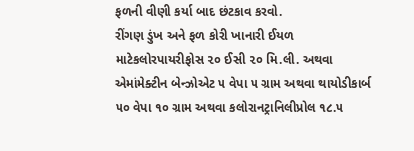ફળની વીણી કર્યા બાદ છંટકાવ કરવો.
રીંગણ ડુંખ અને ફળ કોરી ખાનારી ઈયળ માટેકલોરપાયરીફોસ ૨૦ ઈસી ૨૦ મિ.લી. અથવા એમાંમેક્ટીન બેન્ઝોએટ ૫ વેપા ૫ ગ્રામ અથવા થાયોડીકાર્બ ૫૦ વેપા ૧૦ ગ્રામ અથવા કલોરાનટ્રાનિલીપ્રોલ ૧૮.૫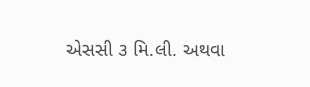એસસી ૩ મિ.લી. અથવા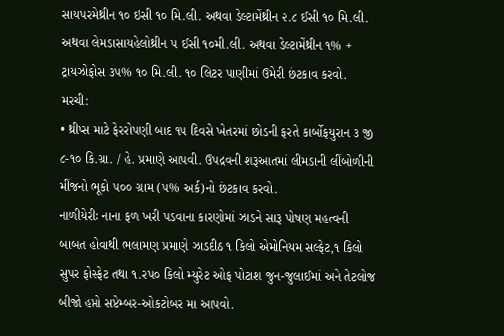સાયપરમેથ્રીન ૧૦ ઇસી ૧૦ મિ.લી. અથવા ડેલ્ટામેંથ્રીન ૨.૮ ઈસી ૧૦ મિ.લી. અથવા લેમડાસાયહેલોથ્રીન ૫ ઈસી ૧૦મી.લી. અથવા ડેલ્ટામેંથ્રીન ૧% + ટ્રાયઝોફોસ ૩૫% ૧૦ મિ.લી. ૧૦ લિટર પાણીમાં ઉમેરી છંટકાવ કરવો.
મરચી:
• થ્રીપ્સ માટે ફેરરોપણી બાદ ૧૫ દિવસે ખેતરમાં છોડની ફરતે કાર્બોફયુરાન ૩ જી ૮-૧૦ કિ.ગ્રા. / હે. પ્રમાણે આપવી. ઉપદ્રવની શરૂઆતમાં લીમડાની લીંબોળીની મીંજનો ભૂકો ૫૦૦ ગ્રામ (૫% અર્ક)નો છંટકાવ કરવો.
નાળીયેરીઃ નાના ફળ ખરી પડવાના કારણોમાં ઝાડને સારૂ પોષણ મહત્વની બાબત હોવાથી ભલામણ પ્રમાણે ઝાડદીઠ ૧ કિલો એમોનિયમ સલ્ફેટ,૧ કિલો સુપર ફોસ્ફેટ તથા ૧.રપ૦ કિલો મ્યુરેટ ઓફ પોટાશ જુન-જુલાઈમાં અને તેટલોજ બીજો હપ્તો સપ્ટેમ્બર-ઓકટોબર મા આપવો.